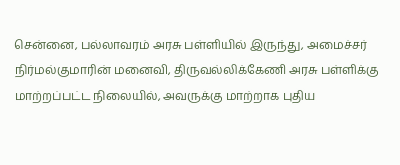சென்னை, பல்லாவரம் அரசு பள்ளியில் இருந்து, அமைச்சர் நிர்மல்குமாரின் மனைவி, திருவல்லிக்கேணி அரசு பள்ளிக்கு மாற்றப்பட்ட நிலையில், அவருக்கு மாற்றாக புதிய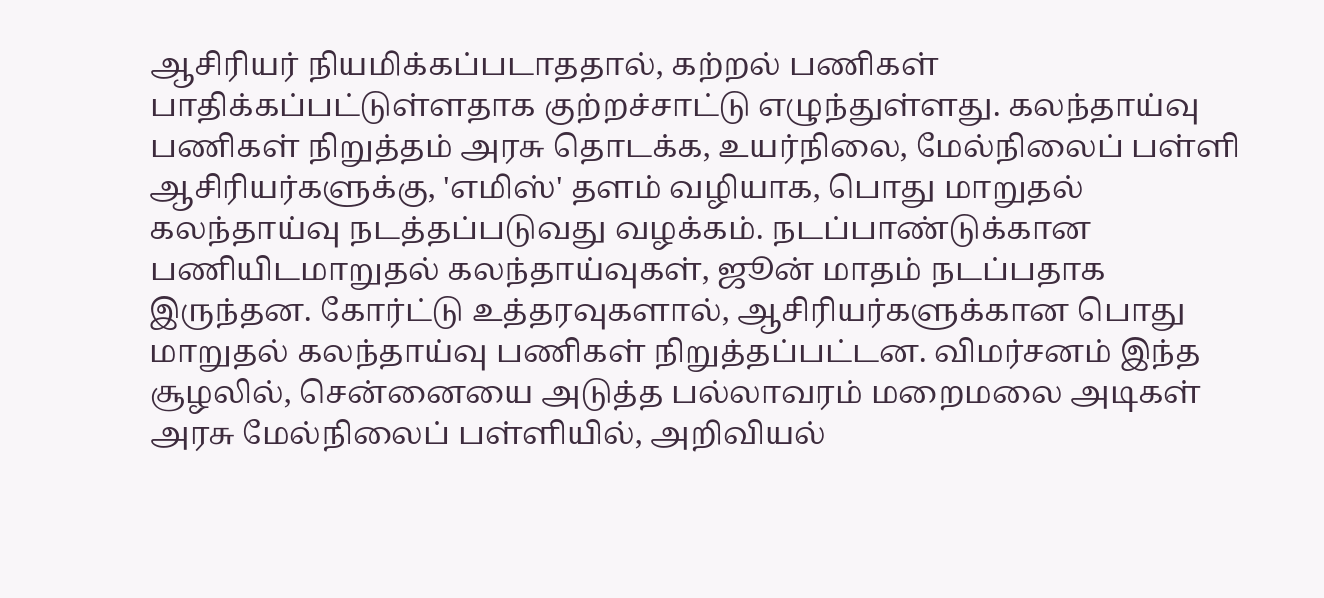ஆசிரியர் நியமிக்கப்படாததால், கற்றல் பணிகள் பாதிக்கப்பட்டுள்ளதாக குற்றச்சாட்டு எழுந்துள்ளது. கலந்தாய்வு பணிகள் நிறுத்தம் அரசு தொடக்க, உயர்நிலை, மேல்நிலைப் பள்ளி ஆசிரியர்களுக்கு, 'எமிஸ்' தளம் வழியாக, பொது மாறுதல் கலந்தாய்வு நடத்தப்படுவது வழக்கம். நடப்பாண்டுக்கான பணியிடமாறுதல் கலந்தாய்வுகள், ஜூன் மாதம் நடப்பதாக இருந்தன. கோர்ட்டு உத்தரவுகளால், ஆசிரியர்களுக்கான பொது மாறுதல் கலந்தாய்வு பணிகள் நிறுத்தப்பட்டன. விமர்சனம் இந்த சூழலில், சென்னையை அடுத்த பல்லாவரம் மறைமலை அடிகள் அரசு மேல்நிலைப் பள்ளியில், அறிவியல்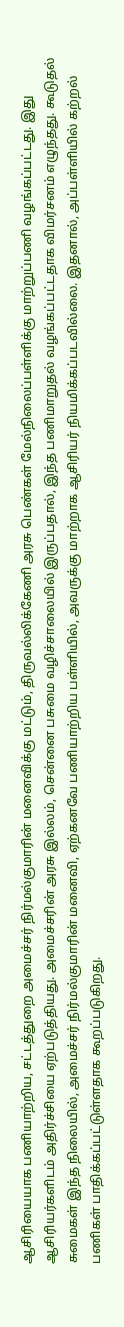ஆசிரியையாக பணியாற்றிய, சட்டத்துறை அமைச்சர் நிர்மல்குமாரின் மனைவிக்கு மட்டும், திருவல்லிக்கேணி அரசு பெண்கள் மேல்நிலைப்பள்ளிக்கு மாற்றுப்பணி வழங்கப்பட்டது. இது ஆசிரியர்களிடம் அதிர்ச்சியை ஏற்படுத்தியது. அமைச்சரின் அரசு இல்லம், சென்னை பசுமை வழிச்சாலையில் இருப்பதால், இந்த பணிமாறுதல் வழங்கப்பட்டதாக விமர்சனம் எழுந்தது. கூடுதல் சுமைகள் இந்த நிலையில், அமைச்சர் நிர்மல்குமாரின் மனைவி, ஏற்கனவே பணியாற்றிய பள்ளியில், அவருக்கு மாற்றாக ஆசிரியர் நியமிக்கப்படவில்லை. இதனால், அப்பள்ளியில் கற்றல் பணிகள் பாதிக்கப்பட்டுள்ளதாக கூறப்படுகிறது.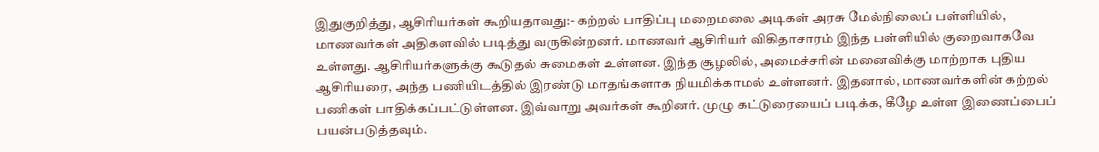இதுகுறித்து, ஆசிரியர்கள் கூறியதாவது:- கற்றல் பாதிப்பு மறைமலை அடிகள் அரசு மேல்நிலைப் பள்ளியில், மாணவர்கள் அதிகளவில் படித்து வருகின்றனர். மாணவர் ஆசிரியர் விகிதாசாரம் இந்த பள்ளியில் குறைவாகவே உள்ளது. ஆசிரியர்களுக்கு கூடுதல் சுமைகள் உள்ளன. இந்த சூழலில், அமைச்சரின் மனைவிக்கு மாற்றாக புதிய ஆசிரியரை, அந்த பணியிடத்தில் இரண்டு மாதங்களாக நியமிக்காமல் உள்ளனர். இதனால், மாணவர்களின் கற்றல் பணிகள் பாதிக்கப்பட்டுள்ளன. இவ்வாறு அவர்கள் கூறினர். முழு கட்டுரையைப் படிக்க, கீழே உள்ள இணைப்பைப் பயன்படுத்தவும்.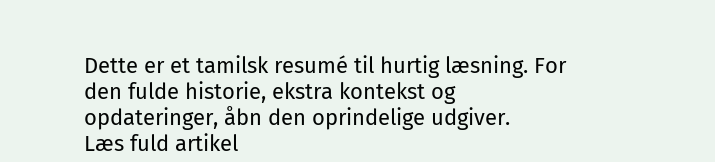Dette er et tamilsk resumé til hurtig læsning. For den fulde historie, ekstra kontekst og opdateringer, åbn den oprindelige udgiver.
Læs fuld artikel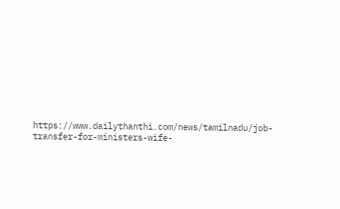https://www.dailythanthi.com/news/tamilnadu/job-transfer-for-ministers-wife-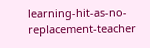learning-hit-as-no-replacement-teacher